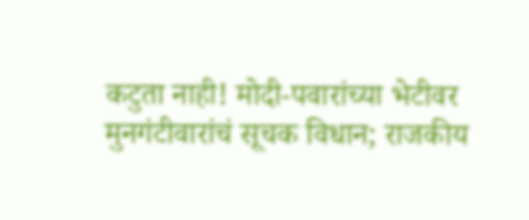कटुता नाही! मोदी-पवारांच्या भेटीवर मुनगंटीवारांचं सूचक विधान; राजकीय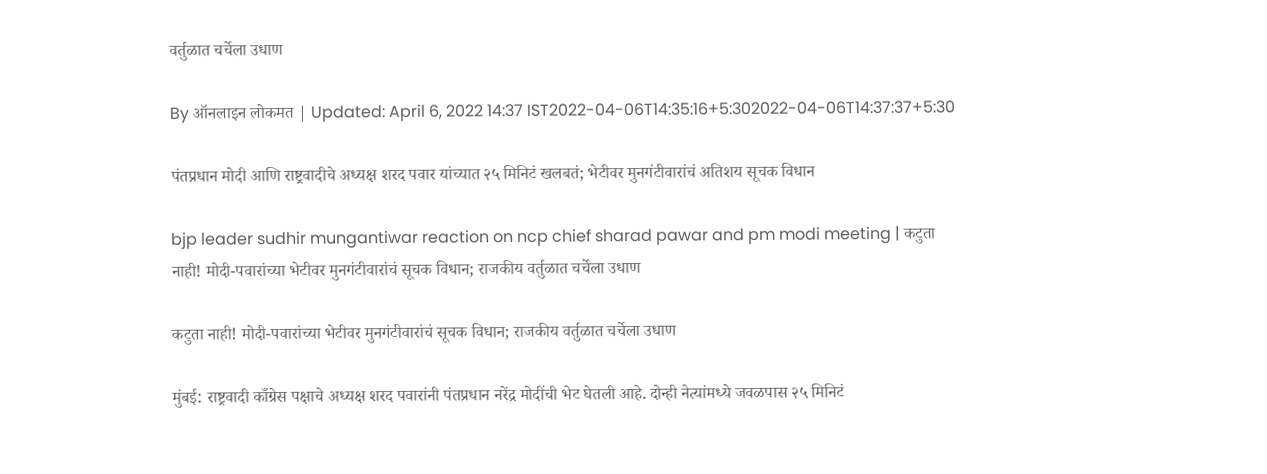वर्तुळात चर्चेला उधाण

By ऑनलाइन लोकमत | Updated: April 6, 2022 14:37 IST2022-04-06T14:35:16+5:302022-04-06T14:37:37+5:30

पंतप्रधान मोदी आणि राष्ट्रवादीचे अध्यक्ष शरद पवार यांच्यात २५ मिनिटं खलबतं; भेटीवर मुनगंटीवारांचं अतिशय सूचक विधान

bjp leader sudhir mungantiwar reaction on ncp chief sharad pawar and pm modi meeting | कटुता नाही! मोदी-पवारांच्या भेटीवर मुनगंटीवारांचं सूचक विधान; राजकीय वर्तुळात चर्चेला उधाण

कटुता नाही! मोदी-पवारांच्या भेटीवर मुनगंटीवारांचं सूचक विधान; राजकीय वर्तुळात चर्चेला उधाण

मुंबई: राष्ट्रवादी काँग्रेस पक्षाचे अध्यक्ष शरद पवारांनी पंतप्रधान नरेंद्र मोदींची भेट घेतली आहे. दोन्ही नेत्यांमध्ये जवळपास २५ मिनिटं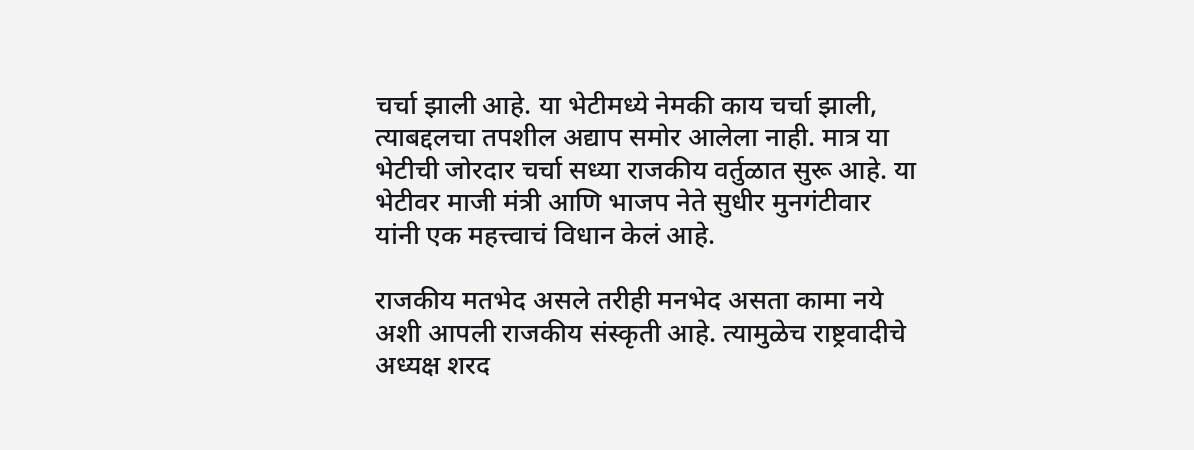चर्चा झाली आहे. या भेटीमध्ये नेमकी काय चर्चा झाली, त्याबद्दलचा तपशील अद्याप समोर आलेला नाही. मात्र या भेटीची जोरदार चर्चा सध्या राजकीय वर्तुळात सुरू आहे. या भेटीवर माजी मंत्री आणि भाजप नेते सुधीर मुनगंटीवार यांनी एक महत्त्वाचं विधान केलं आहे.

राजकीय मतभेद असले तरीही मनभेद असता कामा नये अशी आपली राजकीय संस्कृती आहे. त्यामुळेच राष्ट्रवादीचे अध्यक्ष शरद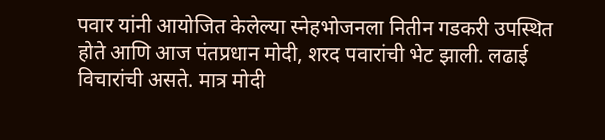पवार यांनी आयोजित केलेल्या स्नेहभोजनला नितीन गडकरी उपस्थित होते आणि आज पंतप्रधान मोदी, शरद पवारांची भेट झाली. लढाई विचारांची असते. मात्र मोदी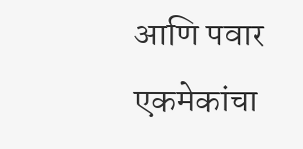आणि पवार एकमेकांचा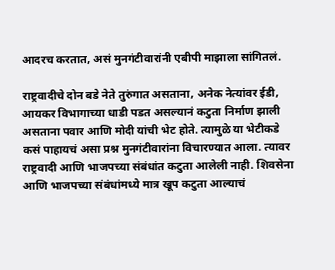आदरच करतात, असं मुनगंटीवारांनी एबीपी माझाला सांगितलं.

राष्ट्रवादीचे दोन बडे नेते तुरुंगात असताना, अनेक नेत्यांवर ईडी, आयकर विभागाच्या धाडी पडत असल्यानं कटुता निर्माण झाली असताना पवार आणि मोदी यांची भेट होते. त्यामुळे या भेटीकडे कसं पाहायचं असा प्रश्न मुनगंटीवारांना विचारण्यात आला. त्यावर राष्ट्रवादी आणि भाजपच्या संबंधांत कटुता आलेली नाही. शिवसेना आणि भाजपच्या संबंधांमध्ये मात्र खूप कटुता आल्याचं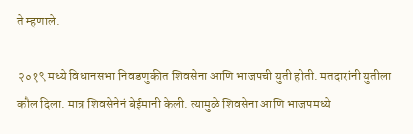ते म्हणाले.

२०१९ मध्ये विधानसभा निवडणुकीत शिवसेना आणि भाजपची युती होती. मतदारांनी युतीला कौल दिला. मात्र शिवसेनेनं बेईमानी केली. त्यामुळे शिवसेना आणि भाजपमध्ये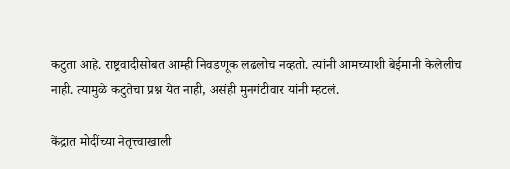कटुता आहे. राष्ट्रवादीसोबत आम्ही निवडणूक लढलोच नव्हतो. त्यांनी आमच्याशी बेईमानी केलेलीच नाही. त्यामुळे कटुतेचा प्रश्न येत नाही, असंही मुनगंटीवार यांनी म्हटलं.

केंद्रात मोदींच्या नेतृत्त्वाखाली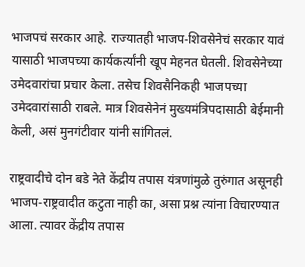भाजपचं सरकार आहे. राज्यातही भाजप-शिवसेनेचं सरकार यावं यासाठी भाजपच्या कार्यकर्त्यांनी खूप मेहनत घेतली. शिवसेनेच्या उमेदवारांचा प्रचार केला. तसेच शिवसैनिकही भाजपच्या उमेदवारांसाठी राबले. मात्र शिवसेनेनं मुख्यमंत्रिपदासाठी बेईमानी केली, असं मुनगंटीवार यांनी सांगितलं.

राष्ट्रवादीचे दोन बडे नेते केंद्रीय तपास यंत्रणांमुळे तुरुंगात असूनही भाजप-राष्ट्रवादीत कटुता नाही का, असा प्रश्न त्यांना विचारण्यात आला. त्यावर केंद्रीय तपास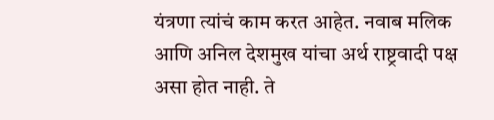यंत्रणा त्यांचं काम करत आहेत. नवाब मलिक आणि अनिल देशमुख यांचा अर्थ राष्ट्रवादी पक्ष असा होत नाही. ते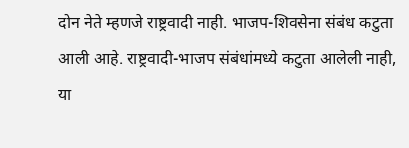दोन नेते म्हणजे राष्ट्रवादी नाही. भाजप-शिवसेना संबंध कटुता आली आहे. राष्ट्रवादी-भाजप संबंधांमध्ये कटुता आलेली नाही, या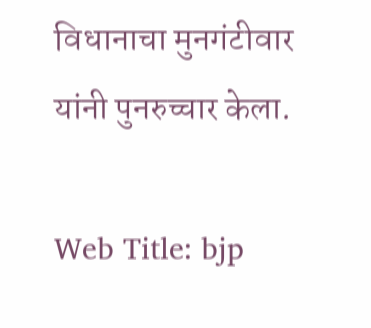विधानाचा मुनगंटीवार यांनी पुनरुच्चार केला.

Web Title: bjp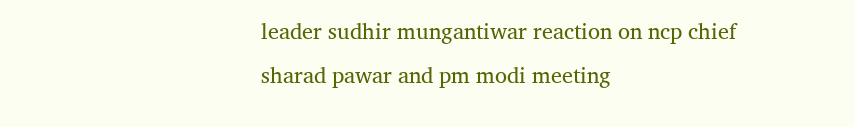leader sudhir mungantiwar reaction on ncp chief sharad pawar and pm modi meeting